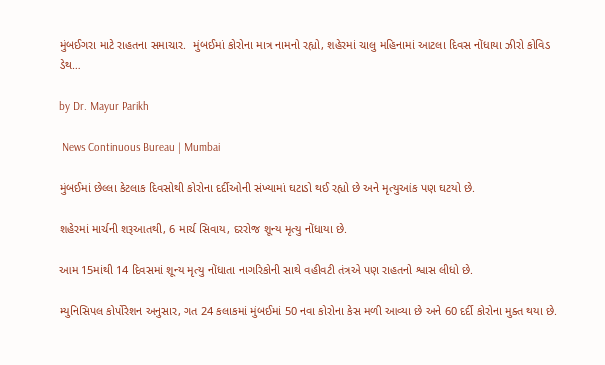મુંબઈગરા માટે રાહતના સમાચાર.  મુંબઈમાં કોરોના માત્ર નામનો રહ્યો, શહેરમાં ચાલુ મહિનામાં આટલા દિવસ નોંધાયા ઝીરો કોવિડ ડેથ…

by Dr. Mayur Parikh

 News Continuous Bureau | Mumbai

મુંબઈમાં છેલ્લા કેટલાક દિવસોથી કોરોના દર્દીઓની સંખ્યામાં ઘટાડો થઈ રહ્યો છે અને મૃત્યુઆંક પણ ઘટયો છે.

શહેરમાં માર્ચની શરૂઆતથી, 6 માર્ચ સિવાય, દરરોજ શૂન્ય મૃત્યુ નોંધાયા છે.

આમ 15માંથી 14 દિવસમાં શૂન્ય મૃત્યુ નોંધાતા નાગરિકોની સાથે વહીવટી તંત્રએ પણ રાહતનો શ્વાસ લીધો છે.

મ્યુનિસિપલ કોર્પોરેશન અનુસાર, ગત 24 કલાકમાં મુંબઈમાં 50 નવા કોરોના કેસ મળી આવ્યા છે અને 60 દર્દી કોરોના મુક્ત થયા છે.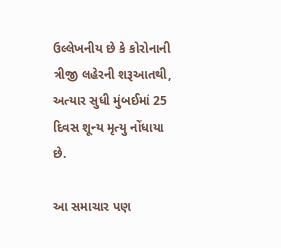ઉલ્લેખનીય છે કે કોરોનાની ત્રીજી લહેરની શરૂઆતથી, અત્યાર સુધી મુંબઈમાં 25 દિવસ શૂન્ય મૃત્યુ નોંધાયા છે.

આ સમાચાર પણ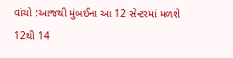વાંચો :આજથી મુંબઈના આ 12 સેન્ટરમાં મળશે 12થી 14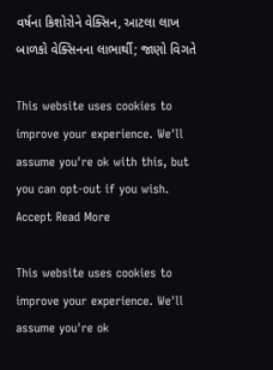વર્ષના કિશોરોને વેક્સિન, આટલા લાખ બાળકો વેક્સિનના લાભાર્થી; જાણો વિગતે

This website uses cookies to improve your experience. We'll assume you're ok with this, but you can opt-out if you wish. Accept Read More

This website uses cookies to improve your experience. We'll assume you're ok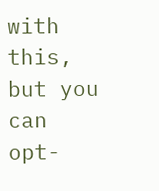with this, but you can opt-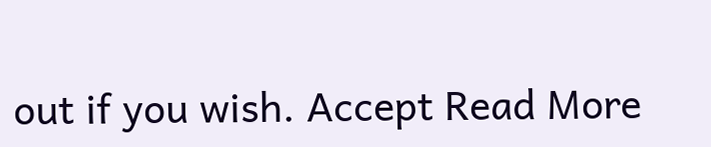out if you wish. Accept Read More